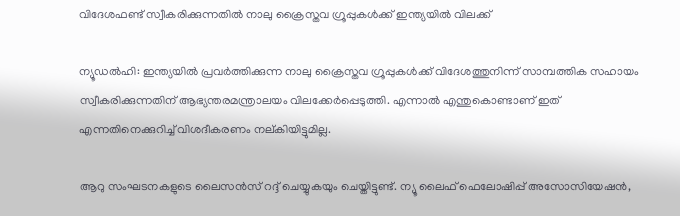വിദേശഫണ്ട് സ്വീകരിക്കുന്നതില്‍ നാലു ക്രൈസ്തവ ഗ്രൂപ്പുകള്‍ക്ക് ഇന്ത്യയില്‍ വിലക്ക്

ന്യൂഡല്‍ഹി: ഇന്ത്യയില്‍ പ്രവര്‍ത്തിക്കുന്ന നാലു ക്രൈസ്തവ ഗ്രൂപ്പുകള്‍ക്ക് വിദേശത്തുനിന്ന് സാമ്പത്തിക സഹായം സ്വീകരിക്കുന്നതിന് ആഭ്യന്തരമന്ത്രാലയം വിലക്കേര്‍പ്പെടുത്തി. എന്നാല്‍ എന്തുകൊണ്ടാണ് ഇത് എന്നതിനെക്കുറിച്ച് വിശദീകരണം നല്കിയിട്ടുമില്ല.

ആറു സംഘടനകളുടെ ലൈസന്‍സ്‌ റദ്ദ് ചെയ്യുകയും ചെയ്തിട്ടുണ്ട്. ന്യൂ ലൈഫ് ഫെലോഷിപ്പ് അസോസിയേഷന്‍,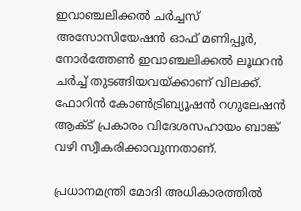ഇവാഞ്ചലിക്കല്‍ ചര്‍ച്ചസ് അസോസിയേഷന്‍ ഓഫ് മണിപ്പൂര്‍, നോര്‍ത്തേണ്‍ ഇവാഞ്ചലിക്കല്‍ ലൂഥറന്‍ ചര്‍ച്ച് തുടങ്ങിയവയ്ക്കാണ് വിലക്ക്. ഫോറിന്‍ കോണ്‍ട്രിബ്യൂഷന്‍ റഗുലേഷന്‍ ആക്ട് പ്രകാരം വിദേശസഹായം ബാങ്ക് വഴി സ്വീകരിക്കാവുന്നതാണ്.

പ്രധാനമന്ത്രി മോദി അധികാരത്തില്‍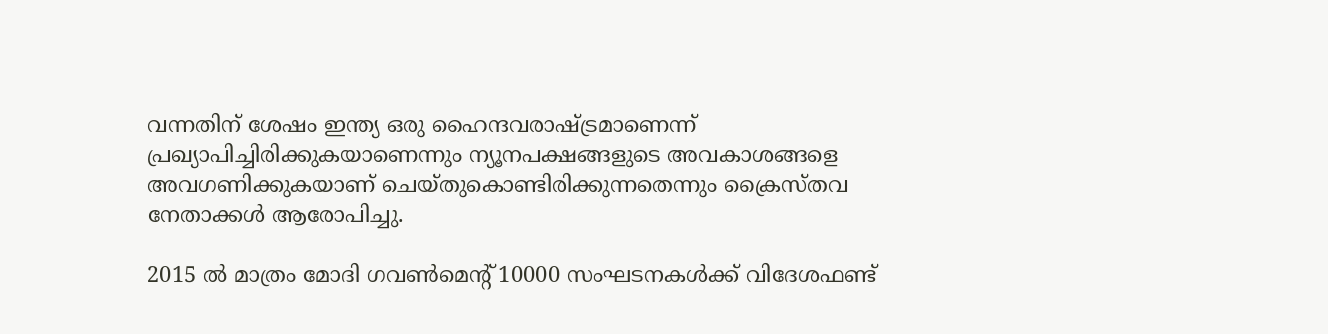വന്നതിന് ശേഷം ഇന്ത്യ ഒരു ഹൈന്ദവരാഷ്ട്രമാണെന്ന് പ്രഖ്യാപിച്ചിരിക്കുകയാണെന്നും ന്യൂനപക്ഷങ്ങളുടെ അവകാശങ്ങളെ അവഗണിക്കുകയാണ് ചെയ്തുകൊണ്ടിരിക്കുന്നതെന്നും ക്രൈസ്തവ നേതാക്കള്‍ ആരോപിച്ചു.

2015 ല്‍ മാത്രം മോദി ഗവണ്‍മെന്റ് 10000 സംഘടനകള്‍ക്ക് വിദേശഫണ്ട്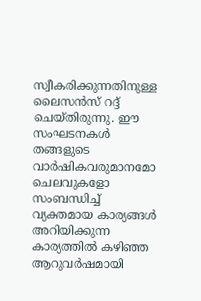സ്വീകരിക്കുന്നതിനുള്ള ലൈസന്‍സ് റദ്ദ് ചെയ്തിരുന്നു. ഈ സംഘടനകള്‍ തങ്ങളുടെ വാര്‍ഷികവരുമാനമോ ചെലവുകളോ സംബന്ധിച്ച് വ്യക്തമായ കാര്യങ്ങള്‍ അറിയിക്കുന്ന കാര്യത്തില്‍ കഴിഞ്ഞ ആറുവര്‍ഷമായി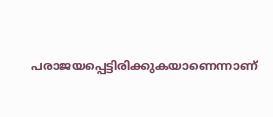പരാജയപ്പെട്ടിരിക്കുകയാണെന്നാണ്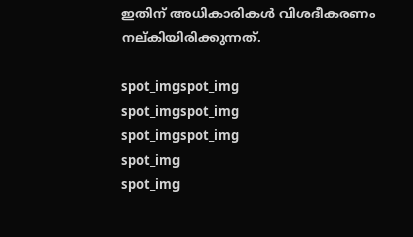ഇതിന് അധികാരികള്‍ വിശദീകരണം നല്കിയിരിക്കുന്നത്.

spot_imgspot_img
spot_imgspot_img
spot_imgspot_img
spot_img
spot_img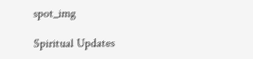spot_img

Spiritual Updates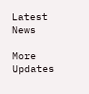Latest News

More Updates